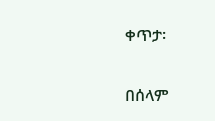ቀጥታ፡

በሰላም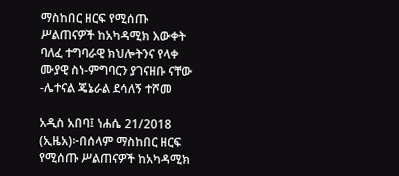ማስከበር ዘርፍ የሚሰጡ ሥልጠናዎች ከአካዳሚክ እውቀት ባለፈ ተግባራዊ ክህሎትንና የላቀ ሙያዊ ስነ-ምግባርን ያገናዘቡ ናቸው -ሌተናል ጄኔራል ደሳለኝ ተሾመ

አዲስ አበባ፤ ነሐሴ 21/2018 (ኢዜአ)፦በሰላም ማስከበር ዘርፍ የሚሰጡ ሥልጠናዎች ከአካዳሚክ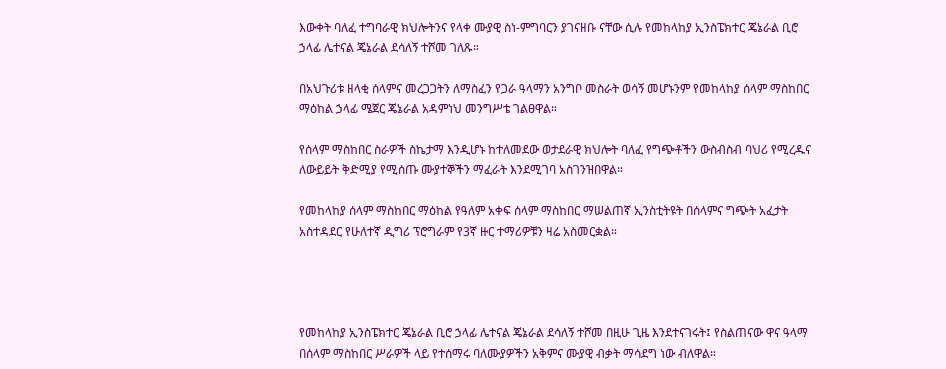እውቀት ባለፈ ተግባራዊ ክህሎትንና የላቀ ሙያዊ ስነ-ምግባርን ያገናዘቡ ናቸው ሲሉ የመከላከያ ኢንስፔክተር ጄኔራል ቢሮ ኃላፊ ሌተናል ጄኔራል ደሳለኝ ተሾመ ገለጹ።

በአህጉሪቱ ዘላቂ ሰላምና መረጋጋትን ለማስፈን የጋራ ዓላማን አንግቦ መስራት ወሳኝ መሆኑንም የመከላከያ ሰላም ማስከበር ማዕከል ኃላፊ ሜጀር ጄኔራል አዳምነህ መንግሥቴ ገልፀዋል።

የሰላም ማስከበር ስራዎች ስኬታማ እንዲሆኑ ከተለመደው ወታደራዊ ክህሎት ባለፈ የግጭቶችን ውስብስብ ባህሪ የሚረዱና ለውይይት ቅድሚያ የሚሰጡ ሙያተኞችን ማፈራት እንደሚገባ አስገንዝበዋል።

የመከላከያ ሰላም ማስከበር ማዕከል የዓለም አቀፍ ሰላም ማስከበር ማሠልጠኛ ኢንስቲትዩት በሰላምና ግጭት አፈታት አስተዳደር የሁለተኛ ዲግሪ ፕሮግራም የ3ኛ ዙር ተማሪዎቹን ዛሬ አስመርቋል።




የመከላከያ ኢንስፔክተር ጄኔራል ቢሮ ኃላፊ ሌተናል ጄኔራል ደሳለኝ ተሾመ በዚሁ ጊዜ እንደተናገሩት፤ የስልጠናው ዋና ዓላማ በሰላም ማስከበር ሥራዎች ላይ የተሰማሩ ባለሙያዎችን አቅምና ሙያዊ ብቃት ማሳደግ ነው ብለዋል።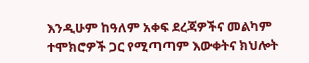እንዲሁም ከዓለም አቀፍ ደረጃዎችና መልካም ተሞክሮዎች ጋር የሚጣጣም እውቀትና ክህሎት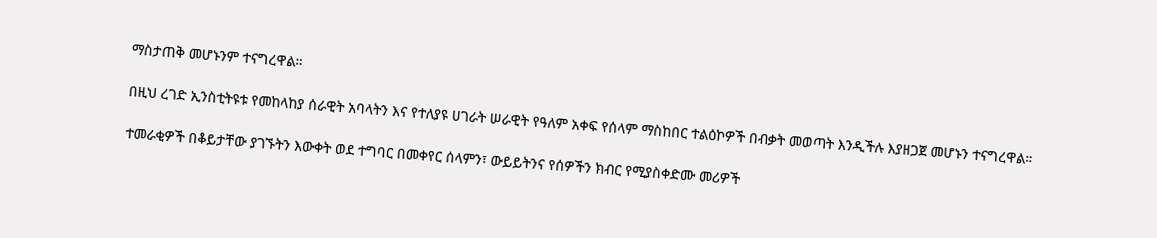ማስታጠቅ መሆኑንም ተናግረዋል።

በዚህ ረገድ ኢንስቲትዩቱ የመከላከያ ሰራዊት አባላትን እና የተለያዩ ሀገራት ሠራዊት የዓለም አቀፍ የሰላም ማስከበር ተልዕኮዎች በብቃት መወጣት እንዲችሉ እያዘጋጀ መሆኑን ተናግረዋል።

ተመራቂዎች በቆይታቸው ያገኙትን እውቀት ወደ ተግባር በመቀየር ሰላምን፣ ውይይትንና የሰዎችን ክብር የሚያስቀድሙ መሪዎች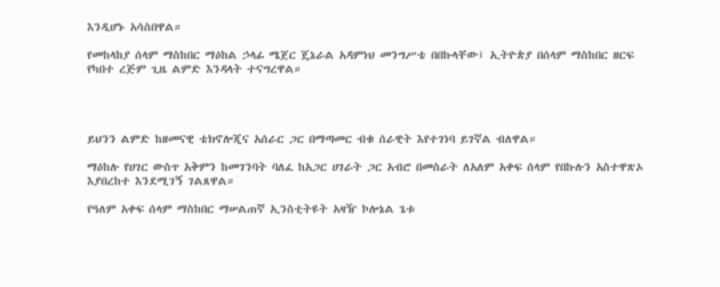እንዲሆኑ አሳስበዋል።

የመከላከያ ሰላም ማስከበር ማዕከል ኃላፊ ሜጀር ጄኔራል አዳምነህ መንግሥቴ በበኩላቸው፤ ኢትዮጵያ በሰላም ማስከበር ዘርፍ የካበተ ረጅም ጊዜ ልምድ እንዳላት ተናግረዋል።




ይህንን ልምድ ከዘመናዊ ቴክኖሎጂና አሰራር ጋር በማጣመር ብቁ ሰራዊት እየተገነባ ይገኛል ብለዋል።

ማዕከሉ የሀገር ውስጥ አቅምን ከመገንባት ባለፈ ከአጋር ሀገራት ጋር አብሮ በመስራት ለአለም አቀፍ ሰላም የበኩሉን አስተዋጽኦ እያበረከተ እንደሚገኝ ገልጸዋል።

የዓለም አቀፍ ሰላም ማስከበር ማሠልጠኛ ኢንስቲትዩት አዛዥ ኮሎኔል ጌቱ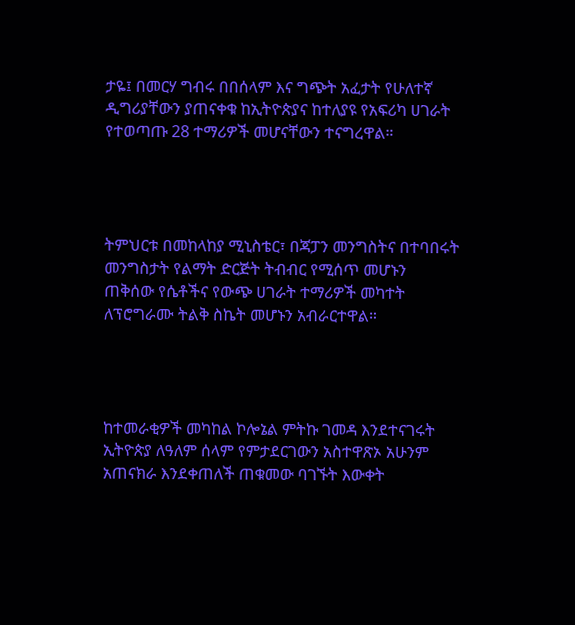ታዬ፤ በመርሃ ግብሩ በበሰላም እና ግጭት አፈታት የሁለተኛ ዲግሪያቸውን ያጠናቀቁ ከኢትዮጵያና ከተለያዩ የአፍሪካ ሀገራት የተወጣጡ 28 ተማሪዎች መሆናቸውን ተናግረዋል።




ትምህርቱ በመከላከያ ሚኒስቴር፣ በጃፓን መንግስትና በተባበሩት መንግስታት የልማት ድርጅት ትብብር የሚሰጥ መሆኑን ጠቅሰው የሴቶችና የውጭ ሀገራት ተማሪዎች መካተት ለፕሮግራሙ ትልቅ ስኬት መሆኑን አብራርተዋል።




ከተመራቂዎች መካከል ኮሎኔል ምትኩ ገመዳ እንደተናገሩት ኢትዮጵያ ለዓለም ሰላም የምታደርገውን አስተዋጽኦ አሁንም አጠናክራ እንደቀጠለች ጠቁመው ባገኙት እውቀት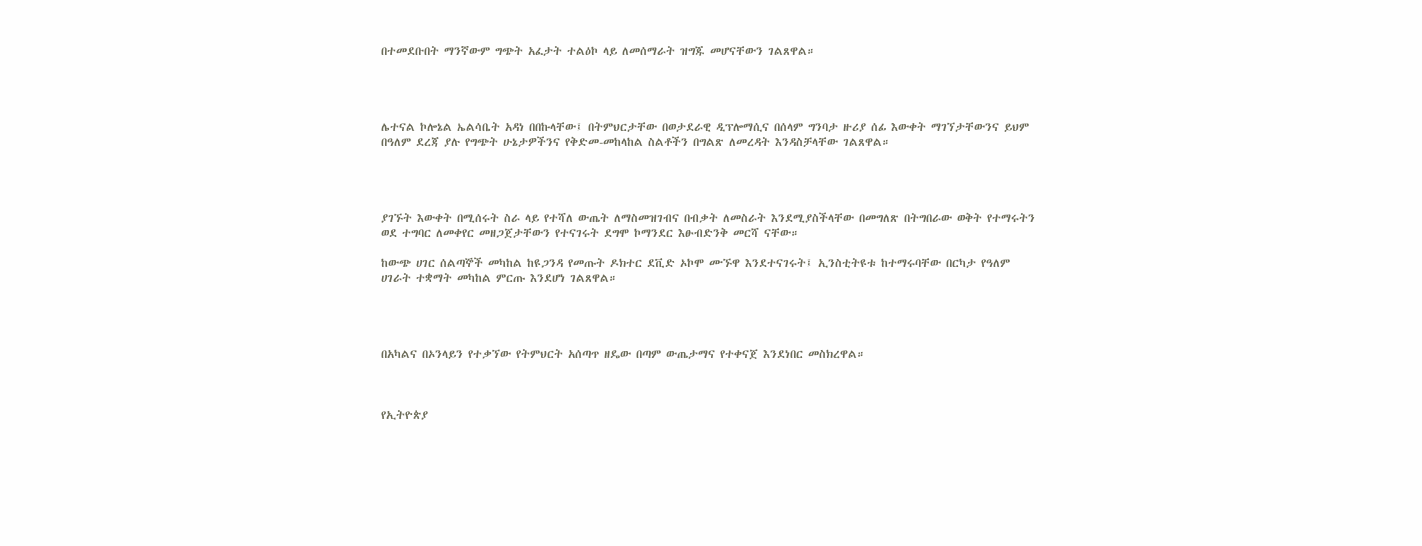በተመደቡበት ማንኛውም ግጭት አፈታት ተልዕኮ ላይ ለመሰማራት ዝግጁ መሆናቸውን ገልጸዋል።




ሌተናል ኮሎኔል ኤልሳቤት አዳነ በበኩላቸው፤ በትምህርታቸው በወታደራዊ ዲፕሎማሲና በሰላም ግንባታ ዙሪያ ሰፊ እውቀት ማገኘታቸውንና ይህም በዓለም ደረጃ ያሉ የግጭት ሁኔታዎችንና የቅድመ-መከላከል ስልቶችን በግልጽ ለመረዳት እንዳስቻላቸው ገልጸዋል።




ያገኙት እውቀት በሚሰሩት ስራ ላይ የተሻለ ውጤት ለማስመዝገብና በብቃት ለመስራት እንደሚያስችላቸው በመግለጽ በትግበራው ወቅት የተማሩትን ወደ ተግባር ለመቀየር መዘጋጀታቸውን የተናገሩት ደግሞ ኮማንደር እፁብድንቅ መርሻ ናቸው።

ከውጭ ሀገር ሰልጣኞች መካከል ከዩጋንዳ የመጡት ዶክተር ደቪድ ኦኮሞ ሙኙዋ እንደተናገሩት፤ ኢንስቲትዩቱ ከተማሩባቸው በርካታ የዓለም ሀገራት ተቋማት መካከል ምርጡ እንደሆነ ገልጸዋል።




በአካልና በኦንላይን የተቃኘው የትምህርት አሰጣጥ ዘዴው በጣም ውጤታማና የተቀናጀ እንደነበር መስክረዋል።



የኢትዮጵያ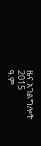ዜና አገልግሎት
2015
ዓ.ም